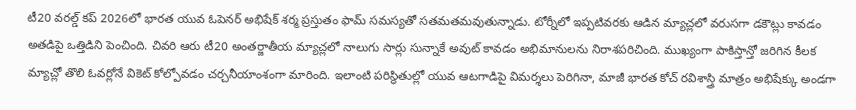టీ20 వరల్డ్ కప్ 2026లో భారత యువ ఓపెనర్ అభిషేక్ శర్మ ప్రస్తుతం ఫామ్ సమస్యతో సతమతమవుతున్నాడు. టోర్నీలో ఇప్పటివరకు ఆడిన మ్యాచ్లలో వరుసగా డకౌట్లు కావడం అతడిపై ఒత్తిడిని పెంచింది. చివరి ఆరు టీ20 అంతర్జాతీయ మ్యాచ్లలో నాలుగు సార్లు సున్నాకే అవుట్ కావడం అభిమానులను నిరాశపరిచింది. ముఖ్యంగా పాకిస్తాన్తో జరిగిన కీలక మ్యాచ్లో తొలి ఓవర్లోనే వికెట్ కోల్పోవడం చర్చనీయాంశంగా మారింది. ఇలాంటి పరిస్థితుల్లో యువ ఆటగాడిపై విమర్శలు పెరిగినా, మాజీ భారత కోచ్ రవిశాస్త్రి మాత్రం అభిషేక్కు అండగా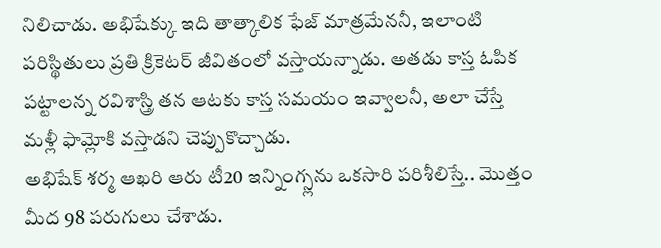నిలిచాడు. అభిషేక్కు ఇది తాత్కాలిక ఫేజ్ మాత్రమేననీ, ఇలాంటి పరిస్థితులు ప్రతి క్రికెటర్ జీవితంలో వస్తాయన్నాడు. అతడు కాస్త ఓపిక పట్టాలన్న రవిశాస్త్రి తన ఆటకు కాస్త సమయం ఇవ్వాలనీ, అలా చేస్తే మళ్లీ ఫామ్లోకి వస్తాడని చెప్పుకొచ్చాడు.
అభిషేక్ శర్మ ఆఖరి ఆరు టీ20 ఇన్నింగ్స్లను ఒకసారి పరిశీలిస్తే.. మొత్తం మీద 98 పరుగులు చేశాడు.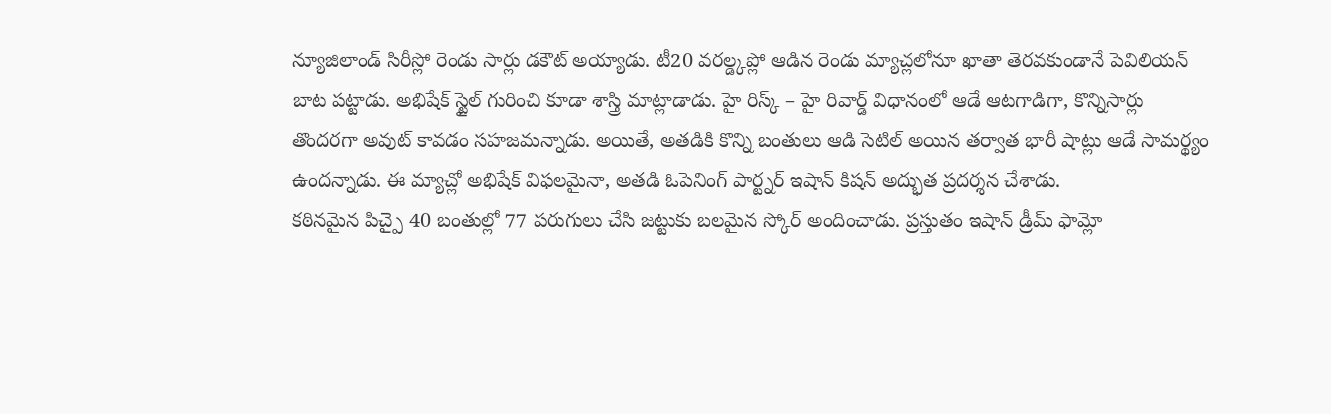న్యూజిలాండ్ సిరీస్లో రెండు సార్లు డకౌట్ అయ్యాడు. టీ20 వరల్డ్కప్లో ఆడిన రెండు మ్యాచ్లలోనూ ఖాతా తెరవకుండానే పెవిలియన్ బాట పట్టాడు. అభిషేక్ స్టైల్ గురించి కూడా శాస్త్రి మాట్లాడాడు. హై రిస్క్ – హై రివార్డ్ విధానంలో ఆడే ఆటగాడిగా, కొన్నిసార్లు తొందరగా అవుట్ కావడం సహజమన్నాడు. అయితే, అతడికి కొన్ని బంతులు ఆడి సెటిల్ అయిన తర్వాత భారీ షాట్లు ఆడే సామర్థ్యం ఉందన్నాడు. ఈ మ్యాచ్లో అభిషేక్ విఫలమైనా, అతడి ఓపెనింగ్ పార్ట్నర్ ఇషాన్ కిషన్ అద్భుత ప్రదర్శన చేశాడు.
కఠినమైన పిచ్పై 40 బంతుల్లో 77 పరుగులు చేసి జట్టుకు బలమైన స్కోర్ అందించాడు. ప్రస్తుతం ఇషాన్ డ్రీమ్ ఫామ్లో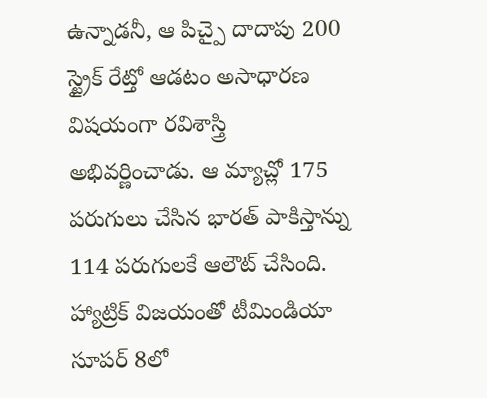ఉన్నాడనీ, ఆ పిచ్పై దాదాపు 200 స్ట్రైక్ రేట్తో ఆడటం అసాధారణ విషయంగా రవిశాస్త్రి అభివర్ణించాడు. ఆ మ్యాచ్లో 175 పరుగులు చేసిన భారత్ పాకిస్తాన్ను 114 పరుగులకే ఆలౌట్ చేసింది. హ్యాట్రిక్ విజయంతో టీమిండియా సూపర్ 8లో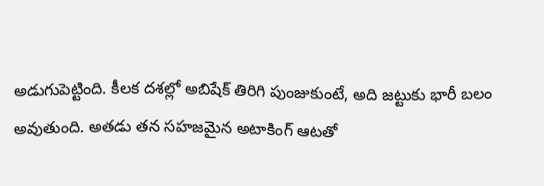అడుగుపెట్టింది. కీలక దశల్లో అబిషేక్ తిరిగి పుంజుకుంటే, అది జట్టుకు భారీ బలం అవుతుంది. అతడు తన సహజమైన అటాకింగ్ ఆటతో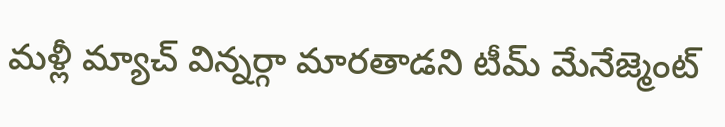మళ్లీ మ్యాచ్ విన్నర్గా మారతాడని టీమ్ మేనేజ్మెంట్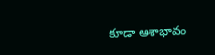కూడా ఆశాభావం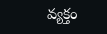వ్యక్తం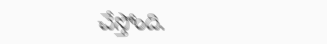చేస్తోంది.